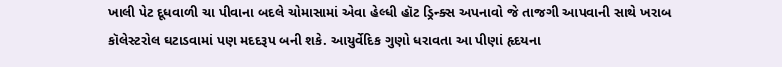ખાલી પેટ દૂધવાળી ચા પીવાના બદલે ચોમાસામાં એવા હેલ્ધી હૉટ ડ્રિન્ક્સ અપનાવો જે તાજગી આપવાની સાથે ખરાબ કૉલેસ્ટરોલ ઘટાડવામાં પણ મદદરૂપ બની શકે. આયુર્વેદિક ગુણો ધરાવતા આ પીણાં હૃદયના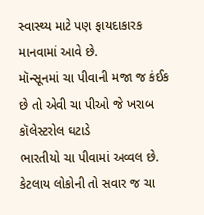સ્વાસ્થ્ય માટે પણ ફાયદાકારક માનવામાં આવે છે.
મૉન્સૂનમાં ચા પીવાની મજા જ કંઈક છે તો એવી ચા પીઓ જે ખરાબ કૉલેસ્ટરોલ ઘટાડે
ભારતીયો ચા પીવામાં અવ્વલ છે. કેટલાય લોકોની તો સવાર જ ચા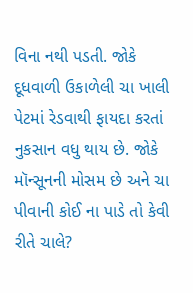વિના નથી પડતી. જોકે દૂધવાળી ઉકાળેલી ચા ખાલી પેટમાં રેડવાથી ફાયદા કરતાં નુકસાન વધુ થાય છે. જોકે મૉન્સૂનની મોસમ છે અને ચા પીવાની કોઈ ના પાડે તો કેવી રીતે ચાલે?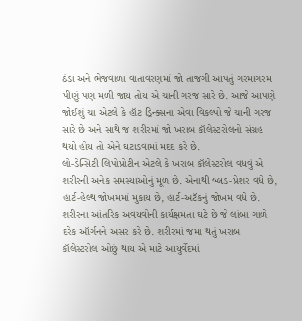ઠંડા અને ભેજવાળા વાતાવરણમાં જો તાજગી આપતું ગરમાગરમ પીણું પણ મળી જાય તોય એ ચાની ગરજ સારે છે. આજે આપણે જોઈશું ચા એટલે કે હૉટ ડ્રિન્ક્સના એવા વિકલ્પો જે ચાની ગરજ સારે છે અને સાથે જ શરીરમાં જો ખરાબ કૉલેસ્ટરોલનો સંગ્રહ થયો હોય તો એને ઘટાડવામાં મદદ કરે છે.
લો-ડેન્સિટી લિપોપ્રોટીન એટલે કે ખરાબ કૉલેસ્ટરોલ વધવું એ શરીરની અનેક સમસ્યાઓનું મૂળ છે. એનાથી બ્લડ-પ્રેશર વધે છે, હાર્ટ-હેલ્થ જોખમમાં મુકાય છે, હાર્ટ-અટૅકનું જોખમ વધે છે. શરીરના આંતરિક અવયવોની કાર્યક્ષમતા ઘટે છે જે લાંબા ગાળે દરેક ઑર્ગનને અસર કરે છે. શરીરમાં જમા થતું ખરાબ કૉલેસ્ટરોલ ઓછું થાય એ માટે આયુર્વેદમાં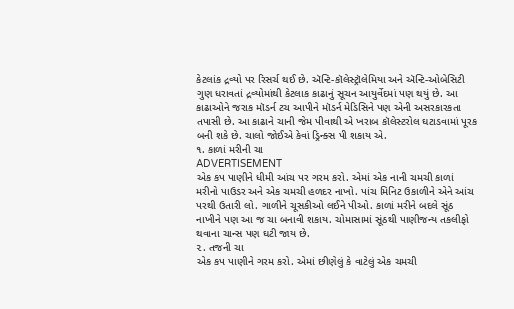કેટલાંક દ્રવ્યો પર રિસર્ચ થઈ છે. ઍન્ટિ-કૉલેસ્ટ્રૉલેમિયા અને ઍન્ટિ-ઓબેસિટી ગુણ ધરાવતાં દ્રવ્યોમાંથી કેટલાક કાઢાનું સૂચન આયુર્વેદમાં પણ થયું છે. આ કાઢાઓને જરાક મૉડર્ન ટચ આપીને મૉડર્ન મેડિસિને પણ એની અસરકારકતા તપાસી છે. આ કાઢાને ચાની જેમ પીવાથી એ ખરાબ કૉલેસ્ટરોલ ઘટાડવામાં પૂરક બની શકે છે. ચાલો જોઈએ કેવાં ડ્રિન્ક્સ પી શકાય એ.
૧. કાળાં મરીની ચા
ADVERTISEMENT
એક કપ પાણીને ધીમી આંચ પર ગરમ કરો. એમાં એક નાની ચમચી કાળાં મરીનો પાઉડર અને એક ચમચી હળદર નાખો. પાંચ મિનિટ ઉકાળીને એને આંચ પરથી ઉતારી લો. ગાળીને ચૂસકીઓ લઈને પીઓ. કાળાં મરીને બદલે સૂંઠ નાખીને પણ આ જ ચા બનાવી શકાય. ચોમાસામાં સૂંઠથી પાણીજન્ય તકલીફો થવાના ચાન્સ પણ ઘટી જાય છે.
૨. તજની ચા
એક કપ પાણીને ગરમ કરો. એમાં છીણેલું કે વાટેલું એક ચમચી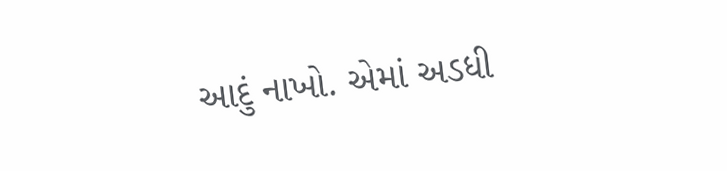આદું નાખો. એમાં અડધી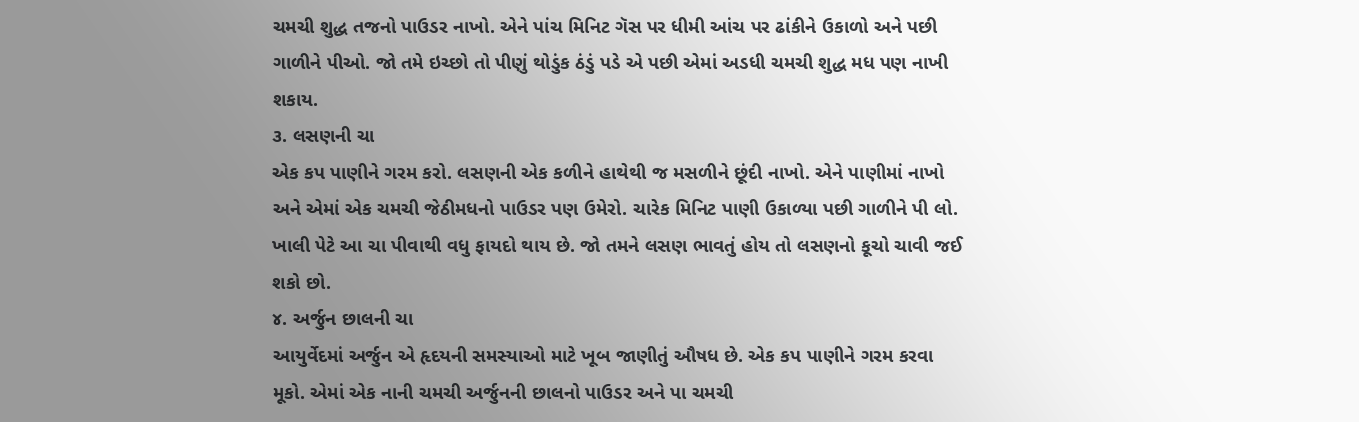ચમચી શુદ્ધ તજનો પાઉડર નાખો. એને પાંચ મિનિટ ગૅસ પર ધીમી આંચ પર ઢાંકીને ઉકાળો અને પછી ગાળીને પીઓ. જો તમે ઇચ્છો તો પીણું થોડુંક ઠંડું પડે એ પછી એમાં અડધી ચમચી શુદ્ધ મધ પણ નાખી શકાય.
૩. લસણની ચા
એક કપ પાણીને ગરમ કરો. લસણની એક કળીને હાથેથી જ મસળીને છૂંદી નાખો. એને પાણીમાં નાખો અને એમાં એક ચમચી જેઠીમધનો પાઉડર પણ ઉમેરો. ચારેક મિનિટ પાણી ઉકાળ્યા પછી ગાળીને પી લો. ખાલી પેટે આ ચા પીવાથી વધુ ફાયદો થાય છે. જો તમને લસણ ભાવતું હોય તો લસણનો કૂચો ચાવી જઈ શકો છો.
૪. અર્જુન છાલની ચા
આયુર્વેદમાં અર્જુન એ હૃદયની સમસ્યાઓ માટે ખૂબ જાણીતું ઔષધ છે. એક કપ પાણીને ગરમ કરવા મૂકો. એમાં એક નાની ચમચી અર્જુનની છાલનો પાઉડર અને પા ચમચી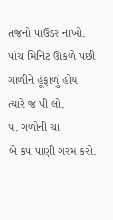તજનો પાઉડર નાખો. પાંચ મિનિટ ઊકળે પછી ગાળીને હૂંફાળું હોય ત્યારે જ પી લો.
૫. ગળોની ચા
બે કપ પાણી ગરમ કરો.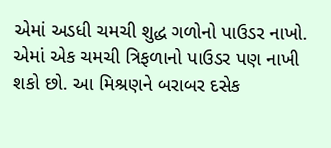એમાં અડધી ચમચી શુદ્ધ ગળોનો પાઉડર નાખો. એમાં એક ચમચી ત્રિફળાનો પાઉડર પણ નાખી શકો છો. આ મિશ્રણને બરાબર દસેક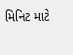મિનિટ માટે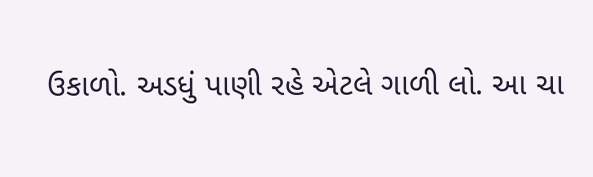ઉકાળો. અડધું પાણી રહે એટલે ગાળી લો. આ ચા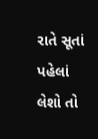રાતે સૂતાં પહેલાં લેશો તો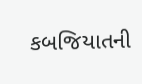કબજિયાતની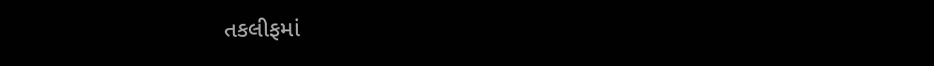તકલીફમાં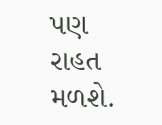પણ રાહત મળશે.